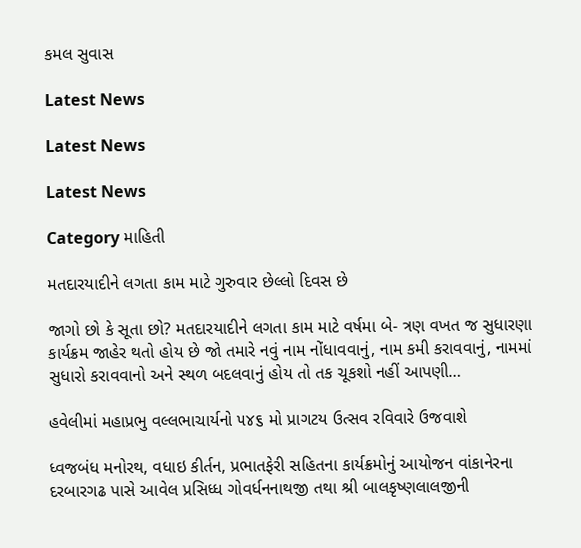કમલ સુવાસ

Latest News

Latest News

Latest News

Category માહિતી

મતદારયાદીને લગતા કામ માટે ગુરુવાર છેલ્લો દિવસ છે

જાગો છો કે સૂતા છો? મતદારયાદીને લગતા કામ માટે વર્ષમા બે- ત્રણ વખત જ સુધારણા કાર્યક્રમ જાહેર થતો હોય છે જો તમારે નવું નામ નોંધાવવાનું, નામ કમી કરાવવાનું, નામમાં સુધારો કરાવવાનો અને સ્થળ બદલવાનું હોય તો તક ચૂકશો નહીં આપણી…

હવેલીમાં મહાપ્રભુ વલ્લભાચાર્યનો ૫૪૬ મો પ્રાગટય ઉત્સવ રવિવારે ઉજવાશે

ધ્વજબંધ મનોરથ, વધાઇ કીર્તન, પ્રભાતફેરી સહિતના કાર્યક્રમોનું આયોજન વાંકાનેરના દરબારગઢ પાસે આવેલ પ્રસિધ્ધ ગોવર્ધનનાથજી તથા શ્રી બાલકૃષ્ણલાલજીની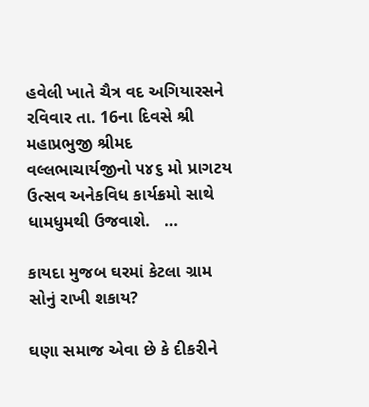હવેલી ખાતે ચૈત્ર વદ અગિયારસને રવિવાર તા. 16ના દિવસે શ્રી મહાપ્રભુજી શ્રીમદ વલ્લભાચાર્યજીનો ૫૪૬ મો પ્રાગટય ઉત્સવ અનેકવિધ કાર્યક્રમો સાથે ધામધુમથી ઉજવાશે.   …

કાયદા મુજબ ઘરમાં કેટલા ગ્રામ સોનું રાખી શકાય?

ઘણા સમાજ એવા છે કે દીકરીને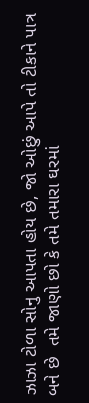ઝાઝા ટોળા સોનુ આપતા હોય છે, જો ઓછું આપે તો ટીકાને પાત્ર બને છે  તમે જાણો છો કે તમે તમારા ઘરમાં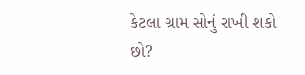કેટલા ગ્રામ સોનું રાખી શકો છો?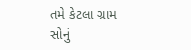તમે કેટલા ગ્રામ સોનું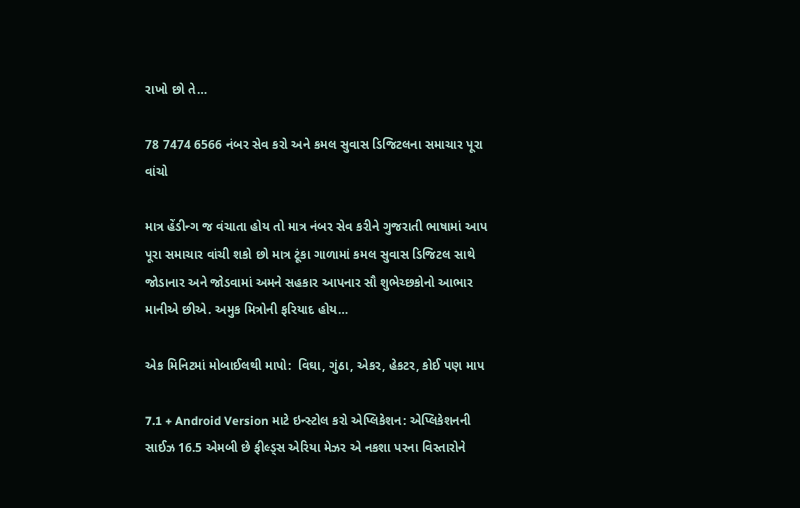રાખો છો તે…

78 7474 6566 નંબર સેવ કરો અને કમલ સુવાસ ડિજિટલના સમાચાર પૂરા વાંચો

માત્ર હેંડીન્ગ જ વંચાતા હોય તો માત્ર નંબર સેવ કરીને ગુજરાતી ભાષામાં આપ પૂરા સમાચાર વાંચી શકો છો માત્ર ટૂંકા ગાળામાં કમલ સુવાસ ડિજિટલ સાથે જોડાનાર અને જોડવામાં અમને સહકાર આપનાર સૌ શુભેચ્છકોનો આભાર માનીએ છીએ. અમુક મિત્રોની ફરિયાદ હોય…

એક મિનિટમાં મોબાઈલથી માપો:  વિઘા, ગુંઠા, એકર, હેકટર, કોઈ પણ માપ

7.1 + Android Version માટે ઇન્સ્ટોલ કરો એપ્લિકેશન: એપ્લિકેશનની સાઈઝ 16.5 એમબી છે ફીલ્ડ્સ એરિયા મેઝર એ નકશા પરના વિસ્તારોને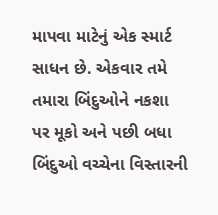માપવા માટેનું એક સ્માર્ટ સાધન છે. એકવાર તમે તમારા બિંદુઓને નકશા પર મૂકો અને પછી બધા બિંદુઓ વચ્ચેના વિસ્તારની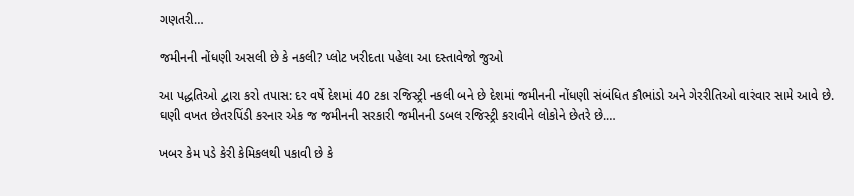ગણતરી…

જમીનની નોંધણી અસલી છે કે નકલી? પ્લોટ ખરીદતા પહેલા આ દસ્તાવેજો જુઓ

આ પદ્ધતિઓ દ્વારા કરો તપાસ: દર વર્ષે દેશમાં 40 ટકા રજિસ્ટ્રી નકલી બને છે દેશમાં જમીનની નોંધણી સંબંધિત કૌભાંડો અને ગેરરીતિઓ વારંવાર સામે આવે છે. ઘણી વખત છેતરપિંડી કરનાર એક જ જમીનની સરકારી જમીનની ડબલ રજિસ્ટ્રી કરાવીને લોકોને છેતરે છે.…

ખબર કેમ પડે કેરી કેમિકલથી પકાવી છે કે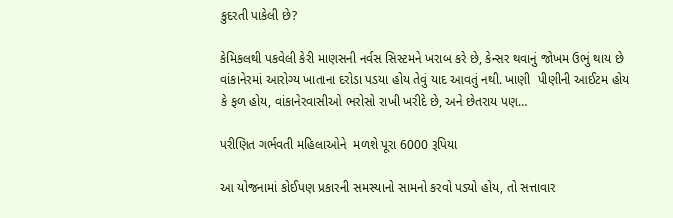કુદરતી પાકેલી છે?

કેમિકલથી પકવેલી કેરી માણસની નર્વસ સિસ્ટમને ખરાબ કરે છે, કેન્સર થવાનું જોખમ ઉભું થાય છે વાંકાનેરમાં આરોગ્ય ખાતાના દરોડા પડયા હોય તેવું યાદ આવતું નથી. ખાણી  પીણીની આઈટમ હોય કે ફળ હોય, વાંકાનેરવાસીઓ ભરોસો રાખી ખરીદે છે, અને છેતરાય પણ…

પરીણિત ગર્ભવતી મહિલાઓને  મળશે પૂરા 6000 રૂપિયા

આ યોજનામાં કોઈપણ પ્રકારની સમસ્યાનો સામનો કરવો પડ્યો હોય, તો સત્તાવાર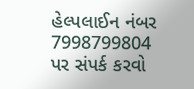હેલ્પલાઈન નંબર 7998799804 પર સંપર્ક કરવો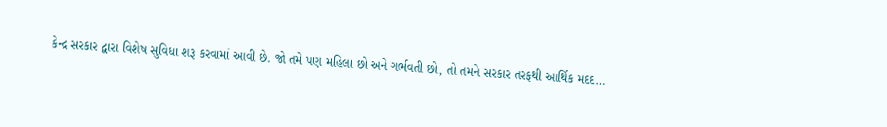કેન્દ્ર સરકાર દ્વારા વિશેષ સુવિધા શરૂ કરવામાં આવી છે. જો તમે પણ મહિલા છો અને ગર્ભવતી છો, તો તમને સરકાર તરફથી આર્થિક મદદ…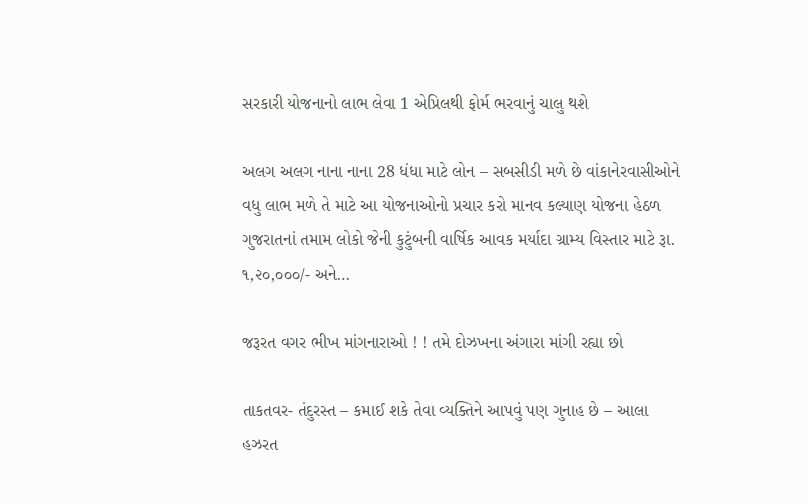સરકારી યોજનાનો લાભ લેવા 1 એપ્રિલથી ફોર્મ ભરવાનું ચાલુ થશે

અલગ અલગ નાના નાના 28 ધંધા માટે લોન – સબસીડી મળે છે વાંકાનેરવાસીઓને વધુ લાભ મળે તે માટે આ યોજનાઓનો પ્રચાર કરો માનવ કલ્યાણ યોજના હેઠળ ગુજરાતનાં તમામ લોકો જેની કુટુંબની વાર્ષિક આવક મર્યાદા ગ્રામ્ય વિસ્તાર માટે રૂા. ૧,૨૦,૦૦૦/- અને…

જરૂરત વગર ભીખ માંગનારાઓ ! ! તમે દોઝખના અંગારા માંગી રહ્યા છો

તાકતવર- તંદુરસ્ત – કમાઈ શકે તેવા વ્યક્તિને આપવું પણ ગુનાહ છે – આલા હઝરત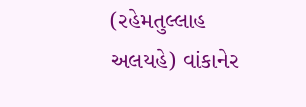(રહેમતુલ્લાહ અલયહે) વાંકાનેર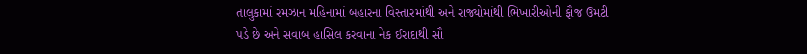તાલુકામાં રમઝાન મહિનામાં બહારના વિસ્તારમાંથી અને રાજ્યોમાંથી ભિખારીઓની ફૌજ ઉમટી પડે છે અને સવાબ હાસિલ કરવાના નેક ઈરાદાથી સૌ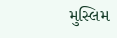મુસ્લિમ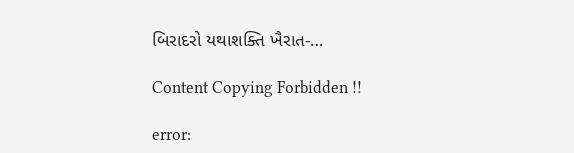બિરાદરો યથાશક્તિ ખૈરાત-…

Content Copying Forbidden !!

error: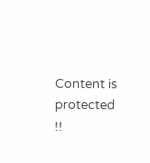Content is protected !!